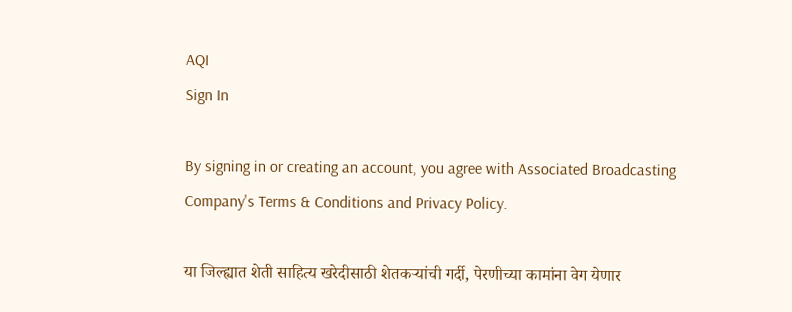AQI
Sign In

By signing in or creating an account, you agree with Associated Broadcasting Company's Terms & Conditions and Privacy Policy.

या जिल्ह्यात शेती साहित्य खरेदीसाठी शेतकऱ्यांची गर्दी, पेरणीच्या कामांना वेग येणार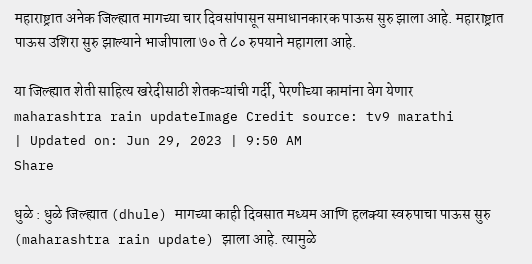महाराष्ट्रात अनेक जिल्ह्यात मागच्या चार दिवसांपासून समाधानकारक पाऊस सुरु झाला आहे. महाराष्ट्रात पाऊस उशिरा सुरु झाल्याने भाजीपाला ७० ते ८० रुपयाने महागला आहे.

या जिल्ह्यात शेती साहित्य खरेदीसाठी शेतकऱ्यांची गर्दी, पेरणीच्या कामांना वेग येणार
maharashtra rain updateImage Credit source: tv9 marathi
| Updated on: Jun 29, 2023 | 9:50 AM
Share

धुळे : धुळे जिल्ह्यात (dhule) मागच्या काही दिवसात मध्यम आणि हलक्या स्वरुपाचा पाऊस सुरु (maharashtra rain update) झाला आहे. त्यामुळे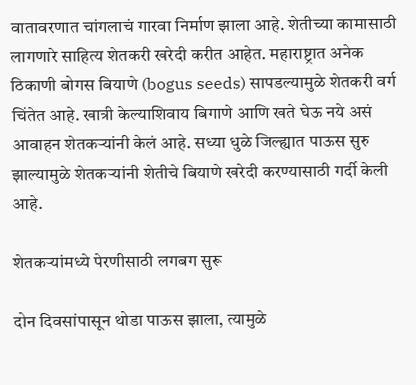वातावरणात चांगलाचं गारवा निर्माण झाला आहे. शेतीच्या कामासाठी लागणारे साहित्य शेतकरी खरेदी करीत आहेत. महाराष्ट्रात अनेक ठिकाणी बोगस बियाणे (bogus seeds) सापडल्यामुळे शेतकरी वर्ग चिंतेत आहे. खात्री केल्याशिवाय बिगाणे आणि खते घेऊ नये असं आवाहन शेतकऱ्यांनी केलं आहे. सध्या धुळे जिल्ह्यात पाऊस सुरु झाल्यामुळे शेतकऱ्यांनी शेतीचे बियाणे खरेदी करण्यासाठी गर्दी केली आहे.

शेतकऱ्यांमध्ये पेरणीसाठी लगबग सुरू

दोन दिवसांपासून थोडा पाऊस झाला, त्यामुळे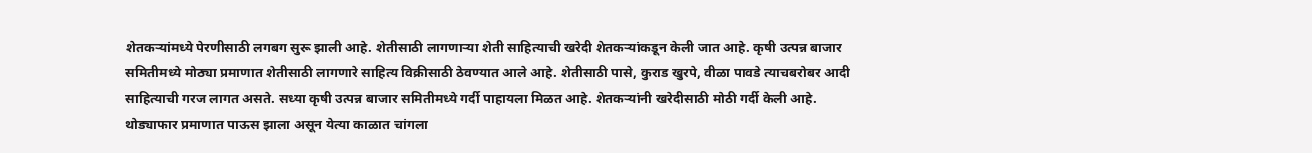शेतकऱ्यांमध्ये पेरणीसाठी लगबग सुरू झाली आहे. शेतीसाठी लागणाऱ्या शेती साहित्याची खरेदी शेतकऱ्यांकडून केली जात आहे. कृषी उत्पन्न बाजार समितीमध्ये मोठ्या प्रमाणात शेतीसाठी लागणारे साहित्य विक्रीसाठी ठेवण्यात आले आहे. शेतीसाठी पासे, कुराड खुरपे, वीळा पावडे त्याचबरोबर आदी साहित्याची गरज लागत असते. सध्या कृषी उत्पन्न बाजार समितीमध्ये गर्दी पाहायला मिळत आहे. शेतकऱ्यांनी खरेदीसाठी मोठी गर्दी केली आहे. थोड्याफार प्रमाणात पाऊस झाला असून येत्या काळात चांगला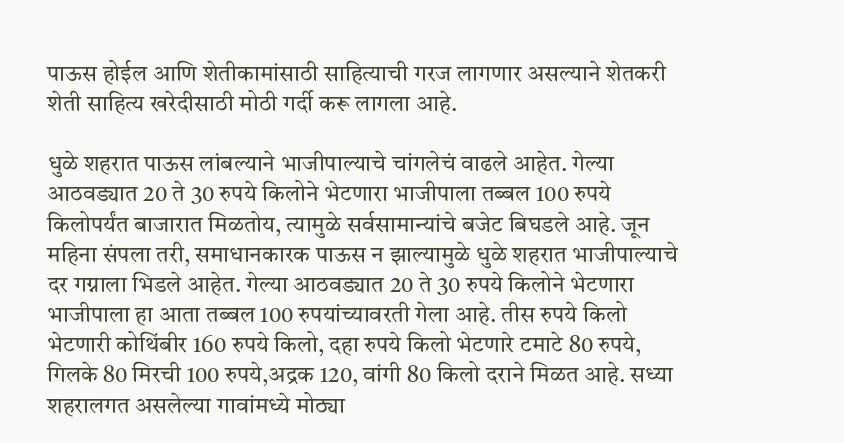पाऊस होईल आणि शेतीकामांसाठी साहित्याची गरज लागणार असल्याने शेतकरी शेती साहित्य खरेदीसाठी मोठी गर्दी करू लागला आहे.

धुळे शहरात पाऊस लांबल्याने भाजीपाल्याचे चांगलेचं वाढले आहेत. गेल्या आठवड्यात 20 ते 30 रुपये किलोने भेटणारा भाजीपाला तब्बल 100 रुपये किलोपर्यंत बाजारात मिळतोय, त्यामुळे सर्वसामान्यांचे बजेट बिघडले आहे. जून महिना संपला तरी, समाधानकारक पाऊस न झाल्यामुळे धुळे शहरात भाजीपाल्याचे दर गग्नाला भिडले आहेत. गेल्या आठवड्यात 20 ते 30 रुपये किलोने भेटणारा भाजीपाला हा आता तब्बल 100 रुपयांच्यावरती गेला आहे. तीस रुपये किलो भेटणारी कोथिंबीर 160 रुपये किलो, दहा रुपये किलो भेटणारे टमाटे 80 रुपये, गिलके 80 मिरची 100 रुपये,अद्रक 120, वांगी 80 किलो दराने मिळत आहे. सध्या शहरालगत असलेल्या गावांमध्ये मोठ्या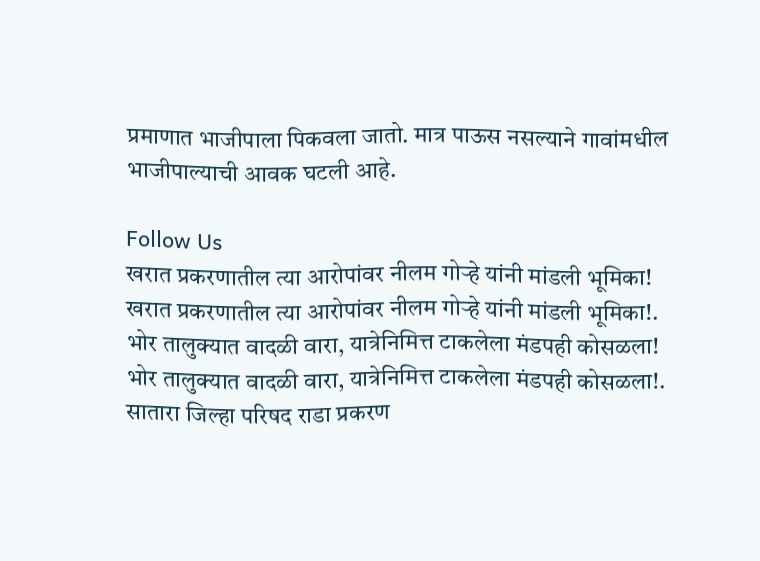प्रमाणात भाजीपाला पिकवला जातो. मात्र पाऊस नसल्याने गावांमधील भाजीपाल्याची आवक घटली आहे.

Follow Us
खरात प्रकरणातील त्या आरोपांवर नीलम गोऱ्हे यांनी मांडली भूमिका!
खरात प्रकरणातील त्या आरोपांवर नीलम गोऱ्हे यांनी मांडली भूमिका!.
भोर तालुक्यात वादळी वारा, यात्रेनिमित्त टाकलेला मंडपही कोसळला!
भोर तालुक्यात वादळी वारा, यात्रेनिमित्त टाकलेला मंडपही कोसळला!.
सातारा जिल्हा परिषद राडा प्रकरण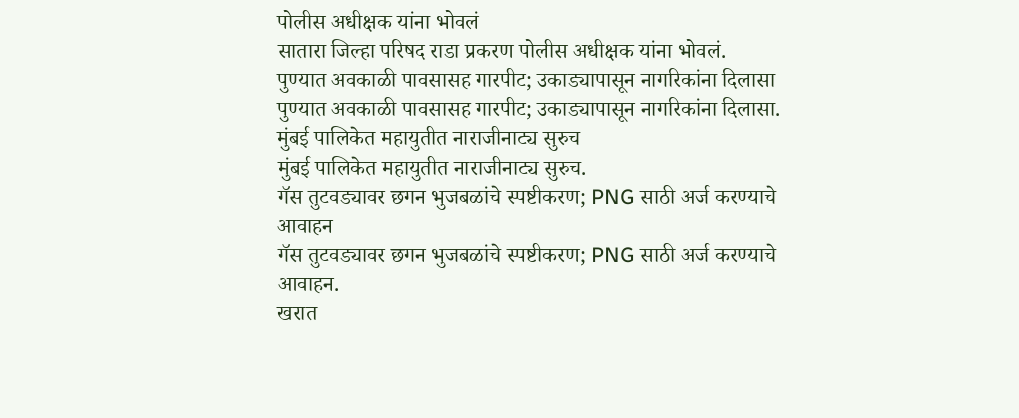पोलीस अधीक्षक यांना भोवलं
सातारा जिल्हा परिषद राडा प्रकरण पोलीस अधीक्षक यांना भोवलं.
पुण्यात अवकाळी पावसासह गारपीट; उकाड्यापासून नागरिकांना दिलासा
पुण्यात अवकाळी पावसासह गारपीट; उकाड्यापासून नागरिकांना दिलासा.
मुंबई पालिकेत महायुतीत नाराजीनाट्य सुरुच
मुंबई पालिकेत महायुतीत नाराजीनाट्य सुरुच.
गॅस तुटवड्यावर छगन भुजबळांचे स्पष्टीकरण; PNG साठी अर्ज करण्याचे आवाहन
गॅस तुटवड्यावर छगन भुजबळांचे स्पष्टीकरण; PNG साठी अर्ज करण्याचे आवाहन.
खरात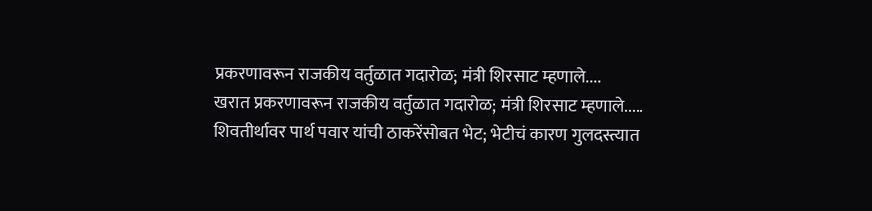प्रकरणावरून राजकीय वर्तुळात गदारोळ; मंत्री शिरसाट म्हणाले....
खरात प्रकरणावरून राजकीय वर्तुळात गदारोळ; मंत्री शिरसाट म्हणाले.....
शिवतीर्थावर पार्थ पवार यांची ठाकरेंसोबत भेट; भेटीचं कारण गुलदस्त्यात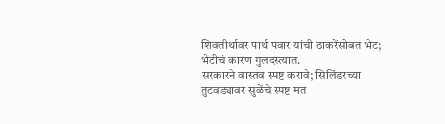शिवतीर्थावर पार्थ पवार यांची ठाकरेंसोबत भेट; भेटीचं कारण गुलदस्त्यात.
सरकारने वास्तव स्पष्ट करावे; सिलिंडरच्या तुटवड्यावर सुळेंचे स्पष्ट मत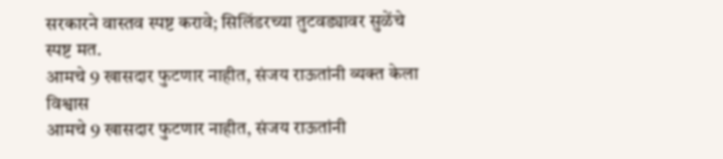सरकारने वास्तव स्पष्ट करावे; सिलिंडरच्या तुटवड्यावर सुळेंचे स्पष्ट मत.
आमचे 9 खासदार फुटणार नाहीत, संजय राऊतांनी व्यक्त केला विश्वास
आमचे 9 खासदार फुटणार नाहीत, संजय राऊतांनी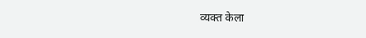व्यक्त केला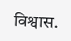विश्वास.